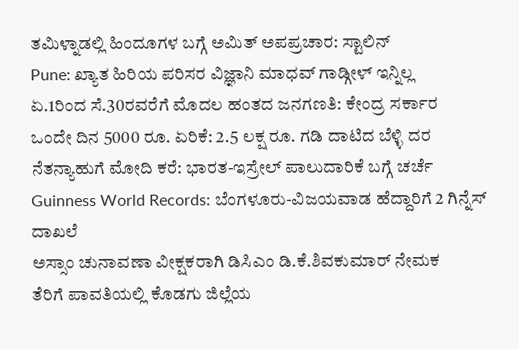ತಮಿಳ್ನಾಡಲ್ಲಿ ಹಿಂದೂಗಳ ಬಗ್ಗೆ ಅಮಿತ್ ಅಪಪ್ರಚಾರ: ಸ್ಟಾಲಿನ್
Pune: ಖ್ಯಾತ ಹಿರಿಯ ಪರಿಸರ ವಿಜ್ಞಾನಿ ಮಾಧವ್ ಗಾಡ್ಗೀಳ್ ಇನ್ನಿಲ್ಲ
ಏ.1ರಿಂದ ಸೆ.30ರವರೆಗೆ ಮೊದಲ ಹಂತದ ಜನಗಣತಿ: ಕೇಂದ್ರ ಸರ್ಕಾರ
ಒಂದೇ ದಿನ 5000 ರೂ. ಏರಿಕೆ: 2.5 ಲಕ್ಷ ರೂ. ಗಡಿ ದಾಟಿದ ಬೆಳ್ಳಿ ದರ
ನೆತನ್ಯಾಹುಗೆ ಮೋದಿ ಕರೆ: ಭಾರತ-ಇಸ್ರೇಲ್ ಪಾಲುದಾರಿಕೆ ಬಗ್ಗೆ ಚರ್ಚೆ
Guinness World Records: ಬೆಂಗಳೂರು-ವಿಜಯವಾಡ ಹೆದ್ದಾರಿಗೆ 2 ಗಿನ್ನೆಸ್ ದಾಖಲೆ
ಅಸ್ಸಾಂ ಚುನಾವಣಾ ವೀಕ್ಷಕರಾಗಿ ಡಿಸಿಎಂ ಡಿ.ಕೆ.ಶಿವಕುಮಾರ್ ನೇಮಕ
ತೆರಿಗೆ ಪಾವತಿಯಲ್ಲಿ ಕೊಡಗು ಜಿಲ್ಲೆಯ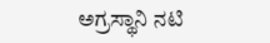ಅಗ್ರಸ್ಥಾನಿ ನಟಿ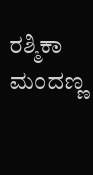ರಶ್ಮಿಕಾ ಮಂದಣ್ಣ